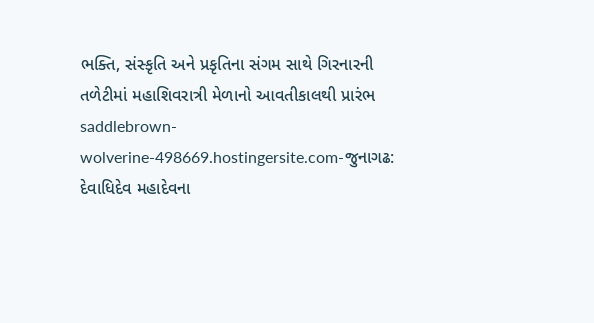ભક્તિ, સંસ્કૃતિ અને પ્રકૃતિના સંગમ સાથે ગિરનારની તળેટીમાં મહાશિવરાત્રી મેળાનો આવતીકાલથી પ્રારંભ
saddlebrown-wolverine-498669.hostingersite.com-જુનાગઢ: દેવાધિદેવ મહાદેવના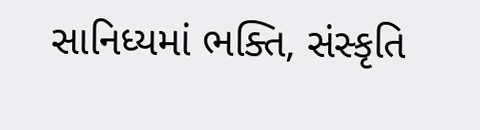સાનિધ્યમાં ભક્તિ, સંસ્કૃતિ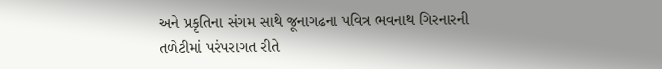અને પ્રકૃતિના સંગમ સાથે જૂનાગઢના પવિત્ર ભવનાથ ગિરનારની તળેટીમાં પરંપરાગત રીતે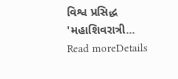વિશ્વ પ્રસિદ્ધ 'મહાશિવરાત્રી...
Read moreDetails